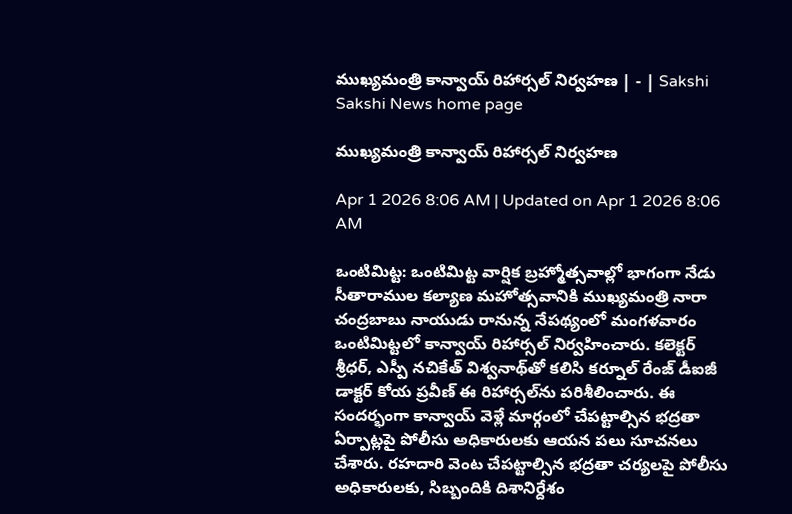ముఖ్యమంత్రి కాన్వాయ్‌ రిహార్సల్‌ నిర్వహణ | - | Sakshi
Sakshi News home page

ముఖ్యమంత్రి కాన్వాయ్‌ రిహార్సల్‌ నిర్వహణ

Apr 1 2026 8:06 AM | Updated on Apr 1 2026 8:06 AM

ఒంటిమిట్ట: ఒంటిమిట్ట వార్షిక బ్రహ్మోత్సవాల్లో భాగంగా నేడు సీతారాముల కల్యాణ మహోత్సవానికి ముఖ్యమంత్రి నారా చంద్రబాబు నాయుడు రానున్న నేపథ్యంలో మంగళవారం ఒంటిమిట్టలో కాన్వాయ్‌ రిహార్సల్‌ నిర్వహించారు. కలెక్టర్‌ శ్రీధర్‌, ఎస్పీ నచికేత్‌ విశ్వనాథ్‌తో కలిసి కర్నూల్‌ రేంజ్‌ డీఐజీ డాక్టర్‌ కోయ ప్రవీణ్‌ ఈ రిహార్సల్‌ను పరిశీలించారు. ఈ సందర్భంగా కాన్వాయ్‌ వెళ్లే మార్గంలో చేపట్టాల్సిన భద్రతా ఏర్పాట్లపై పోలీసు అధికారులకు ఆయన పలు సూచనలు చేశారు. రహదారి వెంట చేపట్టాల్సిన భద్రతా చర్యలపై పోలీసు అధికారులకు, సిబ్బందికి దిశానిర్దేశం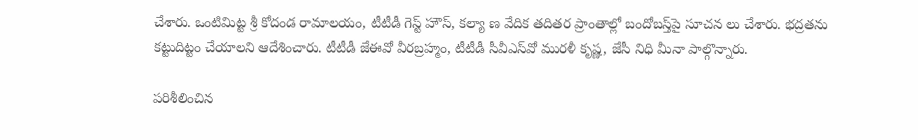చేశారు. ఒంటిమిట్ట శ్రీ కోదండ రామాలయం, టీటీడీ గెస్ట్‌ హౌస్‌, కల్యా ణ వేదిక తదితర ప్రాంతాల్లో బందోబస్త్‌పై సూచన లు చేశారు. భద్రతను కట్టుదిట్టం చేయాలని ఆదేశించారు. టీటీడీ జేఈవో వీరబ్రహ్మం, టీటీడీ సీవీఎస్‌వో మురళీ కృష్ణ, జేసీ నిధి మీనా పాల్గొన్నారు.

పరిశీలించిన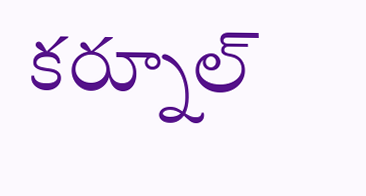కర్నూల్‌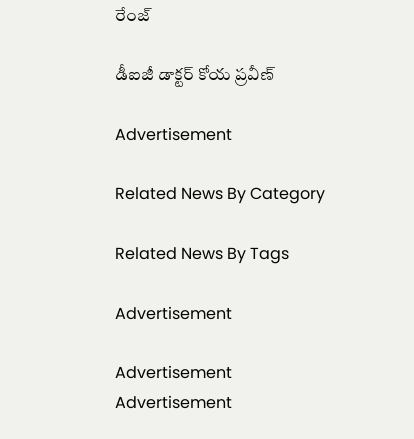రేంజ్‌

డీఐజీ డాక్టర్‌ కోయ ప్రవీణ్‌

Advertisement

Related News By Category

Related News By Tags

Advertisement

Advertisement
Advertisement